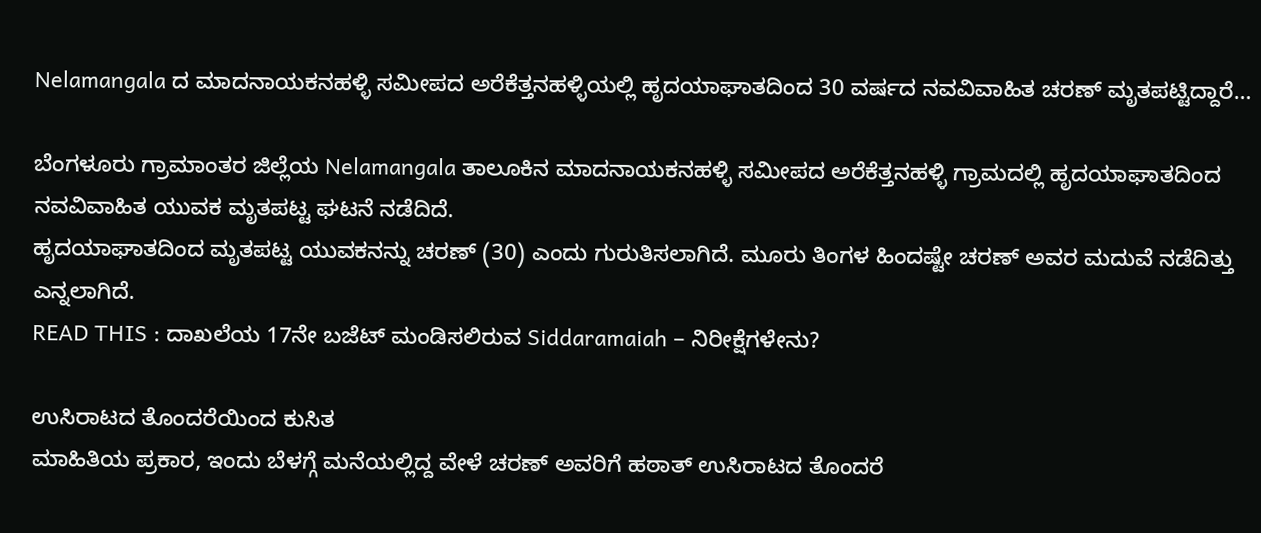Nelamangala ದ ಮಾದನಾಯಕನಹಳ್ಳಿ ಸಮೀಪದ ಅರೆಕೆತ್ತನಹಳ್ಳಿಯಲ್ಲಿ ಹೃದಯಾಘಾತದಿಂದ 30 ವರ್ಷದ ನವವಿವಾಹಿತ ಚರಣ್ ಮೃತಪಟ್ಟಿದ್ದಾರೆ…

ಬೆಂಗಳೂರು ಗ್ರಾಮಾಂತರ ಜಿಲ್ಲೆಯ Nelamangala ತಾಲೂಕಿನ ಮಾದನಾಯಕನಹಳ್ಳಿ ಸಮೀಪದ ಅರೆಕೆತ್ತನಹಳ್ಳಿ ಗ್ರಾಮದಲ್ಲಿ ಹೃದಯಾಘಾತದಿಂದ ನವವಿವಾಹಿತ ಯುವಕ ಮೃತಪಟ್ಟ ಘಟನೆ ನಡೆದಿದೆ.
ಹೃದಯಾಘಾತದಿಂದ ಮೃತಪಟ್ಟ ಯುವಕನನ್ನು ಚರಣ್ (30) ಎಂದು ಗುರುತಿಸಲಾಗಿದೆ. ಮೂರು ತಿಂಗಳ ಹಿಂದಷ್ಟೇ ಚರಣ್ ಅವರ ಮದುವೆ ನಡೆದಿತ್ತು ಎನ್ನಲಾಗಿದೆ.
READ THIS : ದಾಖಲೆಯ 17ನೇ ಬಜೆಟ್ ಮಂಡಿಸಲಿರುವ Siddaramaiah – ನಿರೀಕ್ಷೆಗಳೇನು?

ಉಸಿರಾಟದ ತೊಂದರೆಯಿಂದ ಕುಸಿತ
ಮಾಹಿತಿಯ ಪ್ರಕಾರ, ಇಂದು ಬೆಳಗ್ಗೆ ಮನೆಯಲ್ಲಿದ್ದ ವೇಳೆ ಚರಣ್ ಅವರಿಗೆ ಹಠಾತ್ ಉಸಿರಾಟದ ತೊಂದರೆ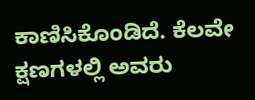ಕಾಣಿಸಿಕೊಂಡಿದೆ. ಕೆಲವೇ ಕ್ಷಣಗಳಲ್ಲಿ ಅವರು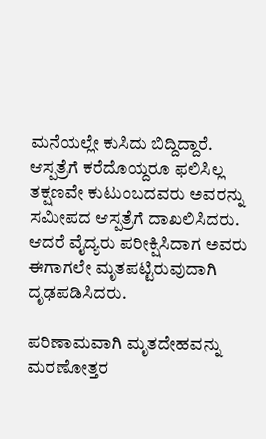ಮನೆಯಲ್ಲೇ ಕುಸಿದು ಬಿದ್ದಿದ್ದಾರೆ.
ಆಸ್ಪತ್ರೆಗೆ ಕರೆದೊಯ್ದರೂ ಫಲಿಸಿಲ್ಲ
ತಕ್ಷಣವೇ ಕುಟುಂಬದವರು ಅವರನ್ನು ಸಮೀಪದ ಆಸ್ಪತ್ರೆಗೆ ದಾಖಲಿಸಿದರು. ಆದರೆ ವೈದ್ಯರು ಪರೀಕ್ಷಿಸಿದಾಗ ಅವರು ಈಗಾಗಲೇ ಮೃತಪಟ್ಟಿರುವುದಾಗಿ ದೃಢಪಡಿಸಿದರು.

ಪರಿಣಾಮವಾಗಿ ಮೃತದೇಹವನ್ನು ಮರಣೋತ್ತರ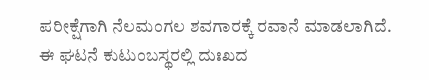ಪರೀಕ್ಷೆಗಾಗಿ ನೆಲಮಂಗಲ ಶವಗಾರಕ್ಕೆ ರವಾನೆ ಮಾಡಲಾಗಿದೆ. ಈ ಘಟನೆ ಕುಟುಂಬಸ್ಥರಲ್ಲಿ ದುಃಖದ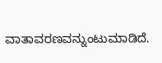ವಾತಾವರಣವನ್ನುಂಟುಮಾಡಿದೆ.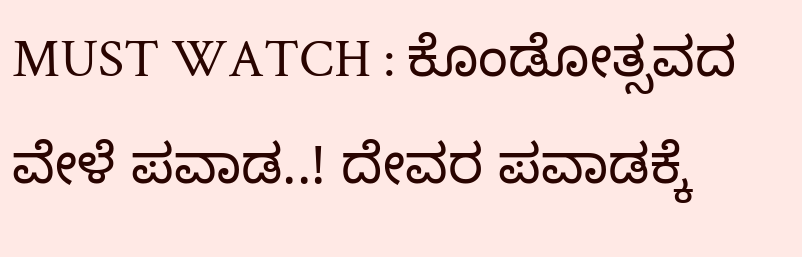MUST WATCH : ಕೊಂಡೋತ್ಸವದ ವೇಳೆ ಪವಾಡ..! ದೇವರ ಪವಾಡಕ್ಕೆ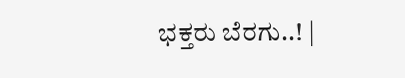ಭಕ್ತರು ಬೆರಗು..! |